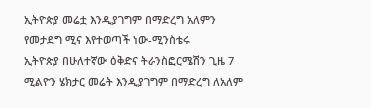ኢትዮጵያ መሬቷ እንዲያገግም በማድረግ አለምን የመታደግ ሚና እየተወጣች ነው-ሚንስቴሩ
ኢትዮጵያ በሁለተኛው ዕቅድና ትራንስፎርሜሽን ጊዜ 7 ሚልዮን ሄክታር መሬት እንዲያገግም በማድረግ ለአለም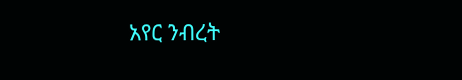አየር ንብረት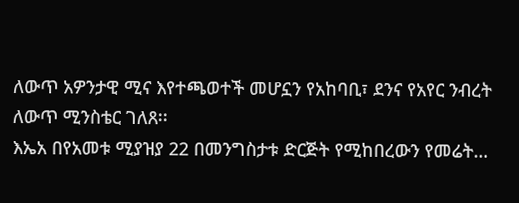ለውጥ አዎንታዊ ሚና እየተጫወተች መሆኗን የአከባቢ፣ ደንና የአየር ንብረት ለውጥ ሚንስቴር ገለጸ፡፡
እኤአ በየአመቱ ሚያዝያ 22 በመንግስታቱ ድርጅት የሚከበረውን የመሬት…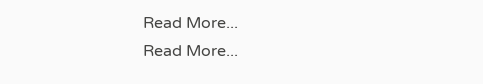Read More...
Read More...